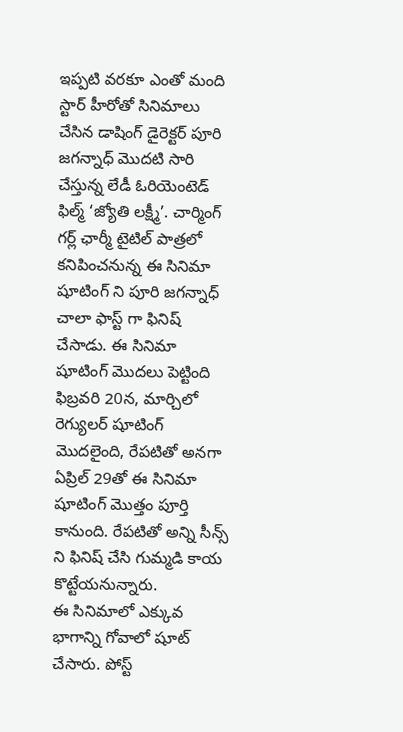ఇప్పటి వరకూ ఎంతో మంది స్టార్ హీరోతో సినిమాలు చేసిన డాషింగ్ డైరెక్టర్ పూరి జగన్నాధ్ మొదటి సారి చేస్తున్న లేడీ ఓరియెంటెడ్ ఫిల్మ్ ‘జ్యోతి లక్ష్మీ’. చార్మింగ్ గర్ల్ ఛార్మీ టైటిల్ పాత్రలో కనిపించనున్న ఈ సినిమా షూటింగ్ ని పూరి జగన్నాధ్ చాలా ఫాస్ట్ గా ఫినిష్ చేసాడు. ఈ సినిమా షూటింగ్ మొదలు పెట్టింది ఫిబ్రవరి 20న, మార్చిలో రెగ్యులర్ షూటింగ్ మొదలైంది, రేపటితో అనగా ఏప్రిల్ 29తో ఈ సినిమా షూటింగ్ మొత్తం పూర్తి కానుంది. రేపటితో అన్ని సీన్స్ ని ఫినిష్ చేసి గుమ్మడి కాయ కొట్టేయనున్నారు.
ఈ సినిమాలో ఎక్కువ భాగాన్ని గోవాలో షూట్ చేసారు. పోస్ట్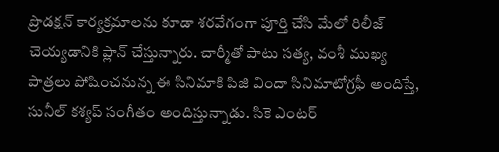ప్రొడక్షన్ కార్యక్రమాలను కూడా శరవేగంగా పూర్తి చేసి మేలో రిలీజ్ చెయ్యడానికి ప్లాన్ చేస్తున్నారు. చార్మీతో పాటు సత్య, వంశీ ముఖ్య పాత్రలు పోషించనున్న ఈ సినిమాకి పిజి విందా సినిమాటోగ్రఫీ అందిస్తే, సునీల్ కశ్యప్ సంగీతం అందిస్తున్నాడు. సికె ఎంటర్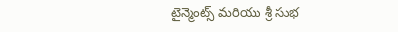టైన్మెంట్స్ మరియు శ్రీ సుభ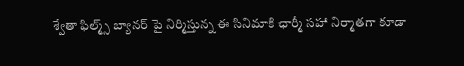శ్వేతా ఫిల్మ్స్ బ్యానర్ పై నిర్మిస్తున్న ఈ సినిమాకి ఛార్మీ సహా నిర్మాతగా కూడా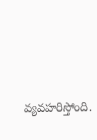వ్యవహరిస్తోంది.